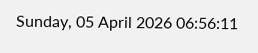Sunday, 05 April 2026 06:56:11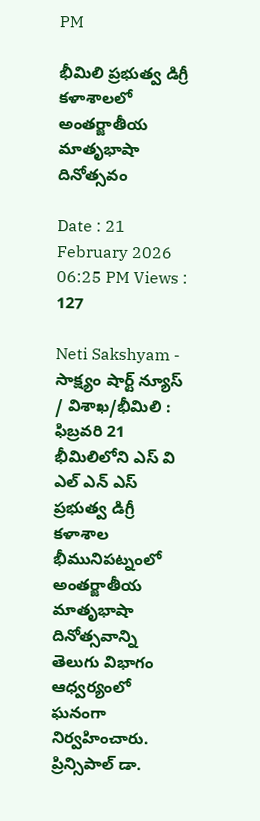PM

భీమిలి ప్రభుత్వ డిగ్రీ కళాశాలలో అంతర్జాతీయ మాతృభాషా దినోత్సవం

Date : 21 February 2026 06:25 PM Views : 127

Neti Sakshyam - సాక్ష్యం షార్ట్ న్యూస్ / విశాఖ/భీమిలి : ఫిబ్రవరి 21 భీమిలిలోని ఎస్ వి ఎల్ ఎన్ ఎస్ ప్రభుత్వ డిగ్రీ కళాశాల భీమునిపట్నంలో అంతర్జాతీయ మాతృభాషా దినోత్సవాన్ని తెలుగు విభాగం ఆధ్వర్యంలో ఘనంగా నిర్వహించారు. ప్రిన్సిపాల్ డా.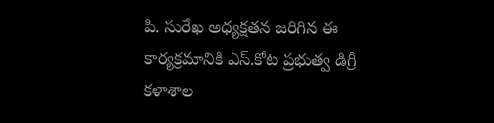పి. సురేఖ అధ్యక్షతన జరిగిన ఈ కార్యక్రమానికి ఎస్.కోట ప్రభుత్వ డిగ్రీ కళాశాల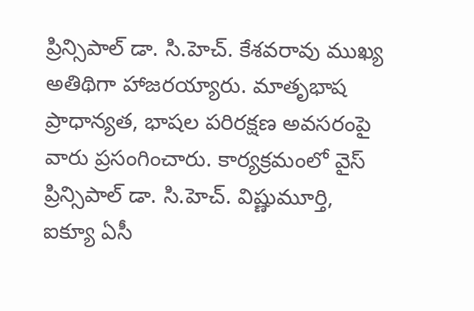ప్రిన్సిపాల్ డా. సి.హెచ్. కేశవరావు ముఖ్య అతిథిగా హాజరయ్యారు. మాతృభాష ప్రాధాన్యత, భాషల పరిరక్షణ అవసరంపై వారు ప్రసంగించారు. కార్యక్రమంలో వైస్ ప్రిన్సిపాల్ డా. సి.హెచ్. విష్ణుమూర్తి, ఐక్యూ ఏసీ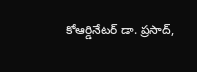కోఆర్డినేటర్ డా. ప్రసాద్,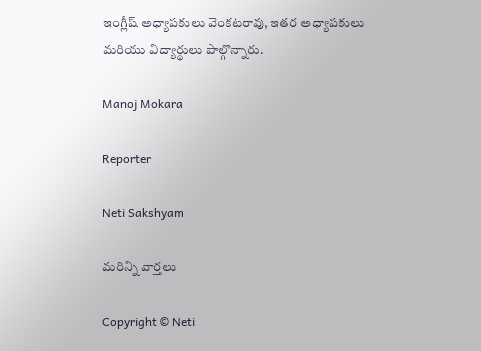ఇంగ్లీష్ అధ్యాపకులు వెంకటరావు, ఇతర అధ్యాపకులు మరియు విద్యార్థులు పాల్గొన్నారు.

Manoj Mokara

Reporter

Neti Sakshyam

మరిన్ని వార్తలు

Copyright © Neti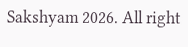Sakshyam 2026. All right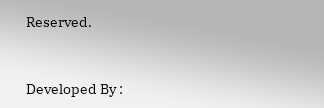Reserved.



Developed By :